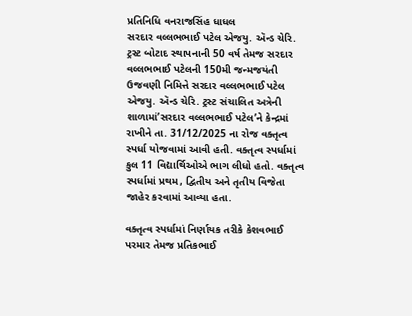પ્રતિનિધિ વનરાજસિંહ ધાધલ
સરદાર વલ્લભભાઈ પટેલ એજયુ. ઍન્ડ ચેરિ. ટ્રસ્ટ બોટાદ સ્થાપનાની 50 વર્ષ તેમજ સરદાર વલ્લભભાઈ પટેલની 150મી જન્મજયંતી ઉજવણી નિમિત્તે સરદાર વલ્લભભાઈ પટેલ એજયુ. ઍન્ડ ચેરિ. ટ્રસ્ટ સંચાલિત અત્રેની શાળામાં’સરદાર વલ્લભભાઈ પટેલ’ને કેન્દ્રમાં રાખીને તા. 31/12/2025 ના રોજ વક્તૃત્વ સ્પર્ધા યોજવામાં આવી હતી. વક્તૃત્વ સ્પર્ધામાં કુલ 11 વિદ્યાર્થિઓએ ભાગ લીધો હતો. વક્તૃત્વ સ્પર્ધામાં પ્રથમ, દ્વિતીય અને તૃતીય વિજેતા જાહેર કરવામાં આવ્યા હતા.

વક્તૃત્વ સ્પર્ધામાં નિર્ણાયક તરીકે કેશવભાઈ પરમાર તેમજ પ્રતિકભાઈ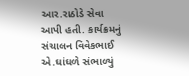આર.રાઠોડે સેવા આપી હતી. કાર્યક્રમનું સંચાલન વિવેકભાઈ એ.ઘાંઘળે સંભાળ્યું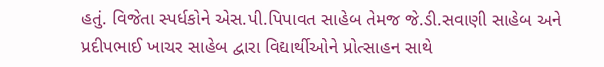હતું. વિજેતા સ્પર્ધકોને એસ.પી.પિપાવત સાહેબ તેમજ જે.ડી.સવાણી સાહેબ અને પ્રદીપભાઈ ખાચર સાહેબ દ્વારા વિદ્યાર્થીઓને પ્રોત્સાહન સાથે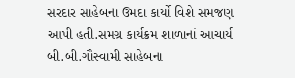સરદાર સાહેબના ઉમદા કાર્યો વિશે સમજણ આપી હતી.સમગ્ર કાર્યક્રમ શાળાનાં આચાર્ય બી.બી.ગૌસ્વામી સાહેબના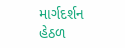માર્ગદર્શન હેઠળ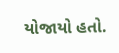યોજાયો હતો.